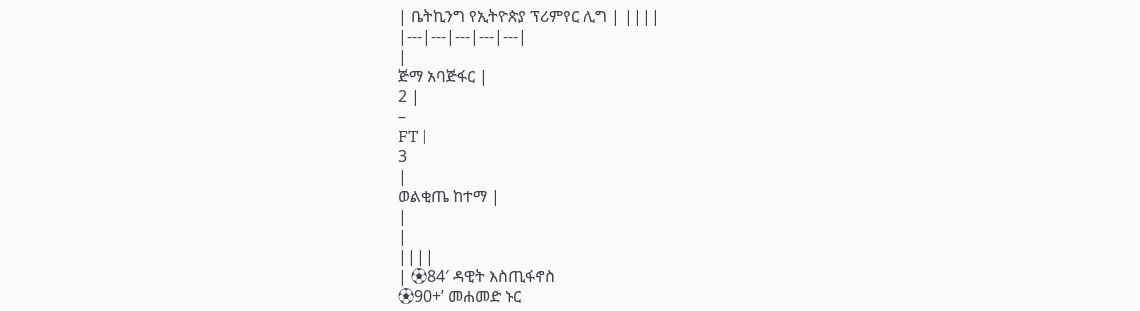| ቤትኪንግ የኢትዮጵያ ፕሪምየር ሊግ | ||||
|---|---|---|---|---|
|
ጅማ አባጅፋር |
2 |
–
FT |
3
|
ወልቂጤ ከተማ |
|
|
||||
| ⚽84′ ዳዊት እስጢፋኖስ
⚽90+’ መሐመድ ኑር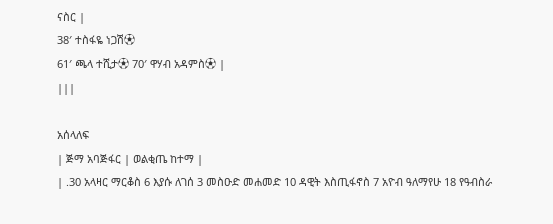ናስር |
38′ ተስፋዬ ነጋሽ⚽
61′ ጫላ ተሺታ⚽ 70′ ዋሃብ አዳምስ⚽ |
|||

አሰላለፍ
| ጅማ አባጅፋር | ወልቂጤ ከተማ |
| .30 አላዛር ማርቆስ 6 እያሱ ለገሰ 3 መስዑድ መሐመድ 10 ዳዊት እስጢፋኖስ 7 አዮብ ዓለማየሁ 18 የዓብስራ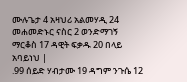ሙሉጌታ 4 አዛህሪ አልመሃዲ 24 መሐመድኑር ናስር 2 ወንድማገኝ ማርቆስ 17 ዳዊት ፍቃዱ 20 በላይ አባይነህ |
.99 ሰይድ ሃብታሙ 19 ዳግም ንጉሴ 12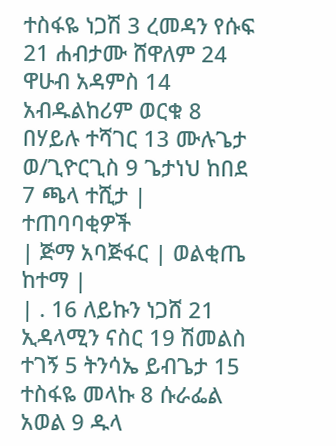ተስፋዬ ነጋሽ 3 ረመዳን የሱፍ 21 ሐብታሙ ሸዋለም 24 ዋሁብ አዳምስ 14 አብዱልከሪም ወርቁ 8 በሃይሉ ተሻገር 13 ሙሉጌታ ወ/ጊዮርጊስ 9 ጌታነህ ከበደ 7 ጫላ ተሺታ |
ተጠባባቂዎች
| ጅማ አባጅፋር | ወልቂጤ ከተማ |
| . 16 ለይኩን ነጋሸ 21 ኢዳላሚን ናስር 19 ሽመልስ ተገኝ 5 ትንሳኤ ይብጌታ 15 ተስፋዬ መላኩ 8 ሱራፌል አወል 9 ዱላ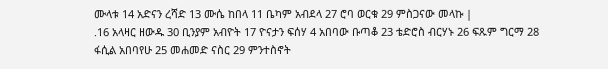ሙላቱ 14 አድናን ረሻድ 13 ሙሴ ከበላ 11 ቤካም አብደላ 27 ሮባ ወርቁ 29 ምስጋናው መላኩ |
.16 አላዛር ዘውዱ 30 ቢንያም አብዮት 17 ዮናታን ፍሰሃ 4 አበባው ቡጣቆ 23 ቴድሮስ ብርሃኑ 26 ፍጹም ግርማ 28 ፋሲል አበባየሁ 25 መሐመድ ናስር 29 ምንተስኖት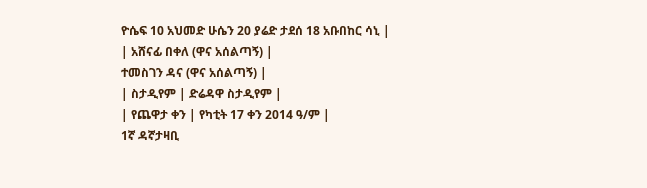ዮሴፍ 10 አህመድ ሁሴን 20 ያሬድ ታደሰ 18 አቡበከር ሳኒ |
| አሸናፊ በቀለ (ዋና አሰልጣኝ) |
ተመስገን ዳና (ዋና አሰልጣኝ) |
| ስታዲየም | ድሬዳዋ ስታዲየም |
| የጨዋታ ቀን | የካቲት 17 ቀን 2014 ዓ/ም |
1ኛ ዳኛታዛቢ